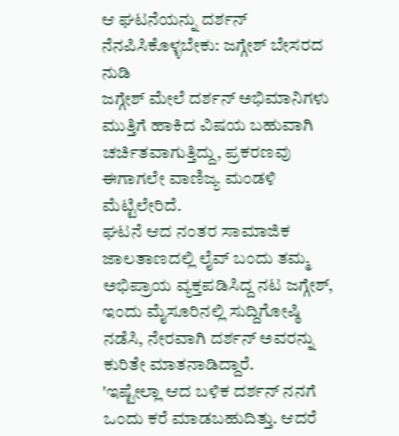ಆ ಘಟನೆಯನ್ನು ದರ್ಶನ್ ನೆನಪಿಸಿಕೊಳ್ಳಬೇಕು: ಜಗ್ಗೇಶ್ ಬೇಸರದ ನುಡಿ
ಜಗ್ಗೇಶ್ ಮೇಲೆ ದರ್ಶನ್ ಅಭಿಮಾನಿಗಳು ಮುತ್ತಿಗೆ ಹಾಕಿದ ವಿಷಯ ಬಹುವಾಗಿ ಚರ್ಚಿತವಾಗುತ್ತಿದ್ದು, ಪ್ರಕರಣವು ಈಗಾಗಲೇ ವಾಣಿಜ್ಯ ಮಂಡಳಿ ಮೆಟ್ಟಿಲೇರಿದೆ.
ಘಟನೆ ಆದ ನಂತರ ಸಾಮಾಜಿಕ ಜಾಲತಾಣದಲ್ಲಿ ಲೈವ್ ಬಂದು ತಮ್ಮ ಅಭಿಪ್ರಾಯ ವ್ಯಕ್ತಪಡಿಸಿದ್ದ ನಟ ಜಗ್ಗೇಶ್, ಇಂದು ಮೈಸೂರಿನಲ್ಲಿ ಸುದ್ದಿಗೋಷ್ಠಿ ನಡೆಸಿ, ನೇರವಾಗಿ ದರ್ಶನ್ ಅವರನ್ನು ಕುರಿತೇ ಮಾತನಾಡಿದ್ದಾರೆ.
'ಇಷ್ಟೇಲ್ಲಾ ಆದ ಬಳಿಕ ದರ್ಶನ್ ನನಗೆ ಒಂದು ಕರೆ ಮಾಡಬಹುದಿತ್ತು. ಆದರೆ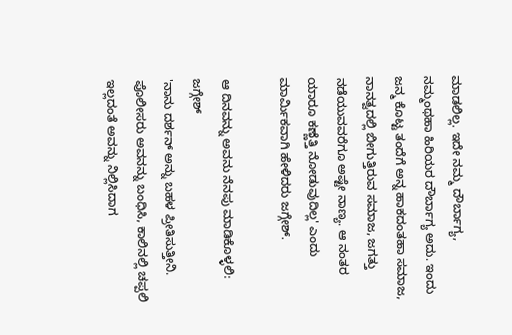ಮಾಡಲಿಲ್ಲ. ಇದೇ ನಮ್ಮ ದೌರ್ಬಾಗ್ಯ, ನಮ್ಮಂಥಹಾ ಹಿರಿಯರ ದೌರ್ಬಾಗ್ಯ ಅದು. ಇಂದು ಜನ್ಮ ಕೊಟ್ಟ ತಂದೆಗೆ ಅನ್ನ ಹಾಕದಂತಹಾ ಸಮಾಜ, ನಾನತ್ವದಲ್ಲಿ ಬೀಗುತ್ತಿರುವ ಸಮಾಜ, ಜಗತ್ತು ನಡೆಯುವವರೆಗೂ ಅಷ್ಟೇ ನಾಣ್ಯ. ಆ ನಂತರ ಯಾರೂ ಕಣ್ಣೆತ್ತಿ ನೋಡುವುದಿಲ್ಲ' ಎಂದು ಮಾರ್ಮಿಕವಾಗಿ ಹೇಳಿದರು ಜಗ್ಗೇಶ್.

ಆ ದಿನವನ್ನು ಅವನು ನೆನಪು ಮಾಡಿಕೊಳ್ಳಲಿ: ಜಗ್ಗೇಶ್
'ನಾನು ದರ್ಶನ್ ಅನ್ನು ಬಹಳ ಪ್ರೀತಿಸುತ್ತೀನಿ. ಪೊಲೀಸರು ಅವನನ್ನು ಬಂಧಿಸಿ, ಕಾಲಿನಲ್ಲಿ ಚಪ್ಪಲಿ ಇಲ್ಲದಂತೆ ಅವನ್ನು ನಿಲ್ಲಿಸಿದಾಗ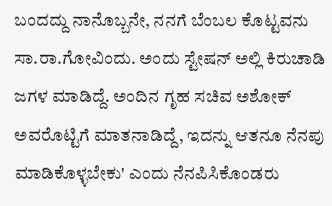ಬಂದದ್ದು ನಾನೊಬ್ಬನೇ, ನನಗೆ ಬೆಂಬಲ ಕೊಟ್ಟವನು ಸಾ.ರಾ.ಗೋವಿಂದು. ಅಂದು ಸ್ಟೇಷನ್ ಅಲ್ಲಿ ಕಿರುಚಾಡಿ ಜಗಳ ಮಾಡಿದ್ದೆ. ಅಂದಿನ ಗೃಹ ಸಚಿವ ಅಶೋಕ್ ಅವರೊಟ್ಟಿಗೆ ಮಾತನಾಡಿದ್ದೆ, ಇದನ್ನು ಆತನೂ ನೆನಪು ಮಾಡಿಕೊಳ್ಳಬೇಕು' ಎಂದು ನೆನಪಿಸಿಕೊಂಡರು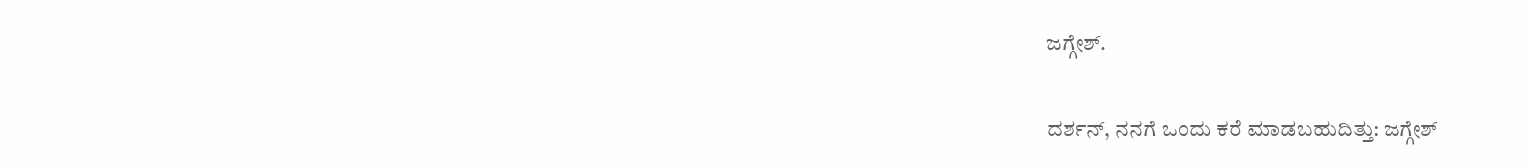ಜಗ್ಗೇಶ್.

ದರ್ಶನ್, ನನಗೆ ಒಂದು ಕರೆ ಮಾಡಬಹುದಿತ್ತು: ಜಗ್ಗೇಶ್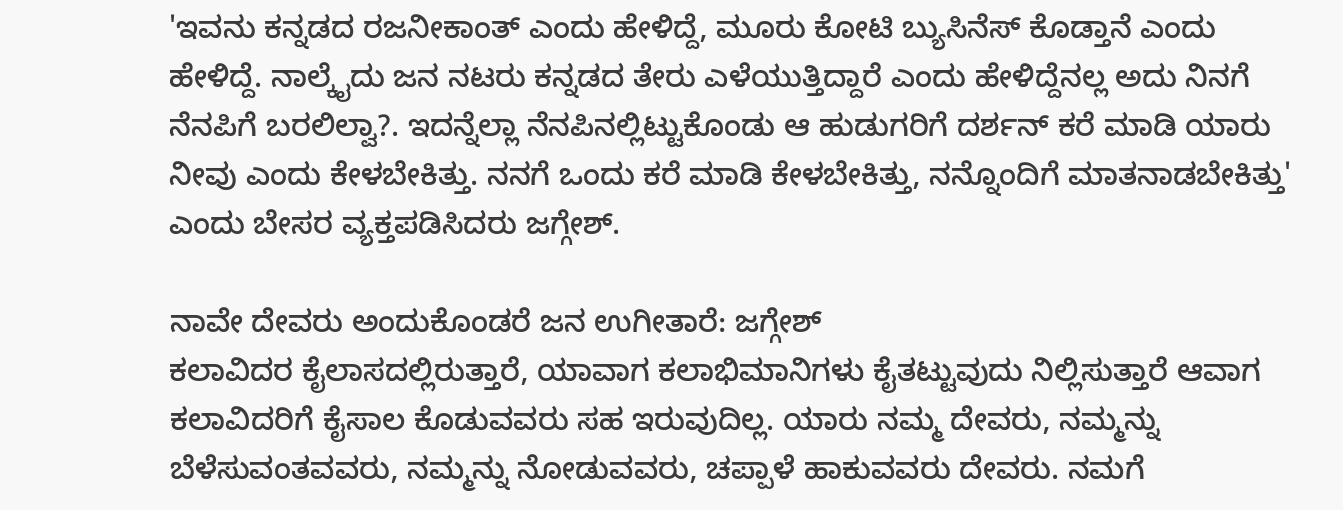'ಇವನು ಕನ್ನಡದ ರಜನೀಕಾಂತ್ ಎಂದು ಹೇಳಿದ್ದೆ, ಮೂರು ಕೋಟಿ ಬ್ಯುಸಿನೆಸ್ ಕೊಡ್ತಾನೆ ಎಂದು ಹೇಳಿದ್ದೆ. ನಾಲ್ಕೈದು ಜನ ನಟರು ಕನ್ನಡದ ತೇರು ಎಳೆಯುತ್ತಿದ್ದಾರೆ ಎಂದು ಹೇಳಿದ್ದೆನಲ್ಲ ಅದು ನಿನಗೆ ನೆನಪಿಗೆ ಬರಲಿಲ್ವಾ?. ಇದನ್ನೆಲ್ಲಾ ನೆನಪಿನಲ್ಲಿಟ್ಟುಕೊಂಡು ಆ ಹುಡುಗರಿಗೆ ದರ್ಶನ್ ಕರೆ ಮಾಡಿ ಯಾರು ನೀವು ಎಂದು ಕೇಳಬೇಕಿತ್ತು. ನನಗೆ ಒಂದು ಕರೆ ಮಾಡಿ ಕೇಳಬೇಕಿತ್ತು, ನನ್ನೊಂದಿಗೆ ಮಾತನಾಡಬೇಕಿತ್ತು' ಎಂದು ಬೇಸರ ವ್ಯಕ್ತಪಡಿಸಿದರು ಜಗ್ಗೇಶ್.

ನಾವೇ ದೇವರು ಅಂದುಕೊಂಡರೆ ಜನ ಉಗೀತಾರೆ: ಜಗ್ಗೇಶ್
ಕಲಾವಿದರ ಕೈಲಾಸದಲ್ಲಿರುತ್ತಾರೆ, ಯಾವಾಗ ಕಲಾಭಿಮಾನಿಗಳು ಕೈತಟ್ಟುವುದು ನಿಲ್ಲಿಸುತ್ತಾರೆ ಆವಾಗ ಕಲಾವಿದರಿಗೆ ಕೈಸಾಲ ಕೊಡುವವರು ಸಹ ಇರುವುದಿಲ್ಲ. ಯಾರು ನಮ್ಮ ದೇವರು, ನಮ್ಮನ್ನು ಬೆಳೆಸುವಂತವವರು, ನಮ್ಮನ್ನು ನೋಡುವವರು, ಚಪ್ಪಾಳೆ ಹಾಕುವವರು ದೇವರು. ನಮಗೆ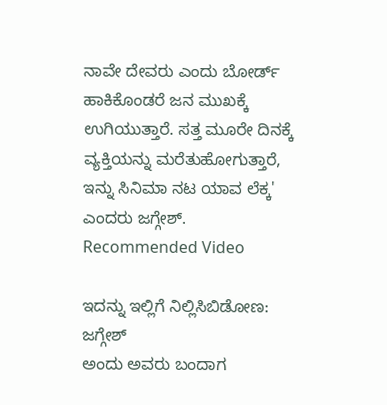ನಾವೇ ದೇವರು ಎಂದು ಬೋರ್ಡ್ ಹಾಕಿಕೊಂಡರೆ ಜನ ಮುಖಕ್ಕೆ ಉಗಿಯುತ್ತಾರೆ. ಸತ್ತ ಮೂರೇ ದಿನಕ್ಕೆ ವ್ಯಕ್ತಿಯನ್ನು ಮರೆತುಹೋಗುತ್ತಾರೆ, ಇನ್ನು ಸಿನಿಮಾ ನಟ ಯಾವ ಲೆಕ್ಕ' ಎಂದರು ಜಗ್ಗೇಶ್.
Recommended Video

ಇದನ್ನು ಇಲ್ಲಿಗೆ ನಿಲ್ಲಿಸಿಬಿಡೋಣ: ಜಗ್ಗೇಶ್
ಅಂದು ಅವರು ಬಂದಾಗ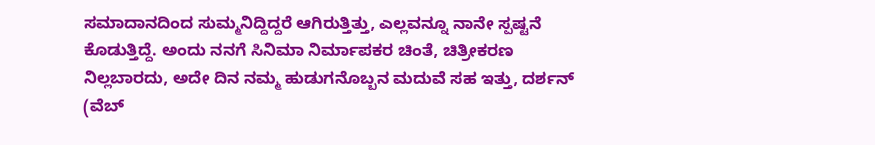ಸಮಾದಾನದಿಂದ ಸುಮ್ಮನಿದ್ದಿದ್ದರೆ ಆಗಿರುತ್ತಿತ್ತು, ಎಲ್ಲವನ್ನೂ ನಾನೇ ಸ್ಪಷ್ಟನೆ ಕೊಡುತ್ತಿದ್ದೆ. ಅಂದು ನನಗೆ ಸಿನಿಮಾ ನಿರ್ಮಾಪಕರ ಚಿಂತೆ, ಚಿತ್ರೀಕರಣ ನಿಲ್ಲಬಾರದು, ಅದೇ ದಿನ ನಮ್ಮ ಹುಡುಗನೊಬ್ಬನ ಮದುವೆ ಸಹ ಇತ್ತು, ದರ್ಶನ್ (ವೆಬ್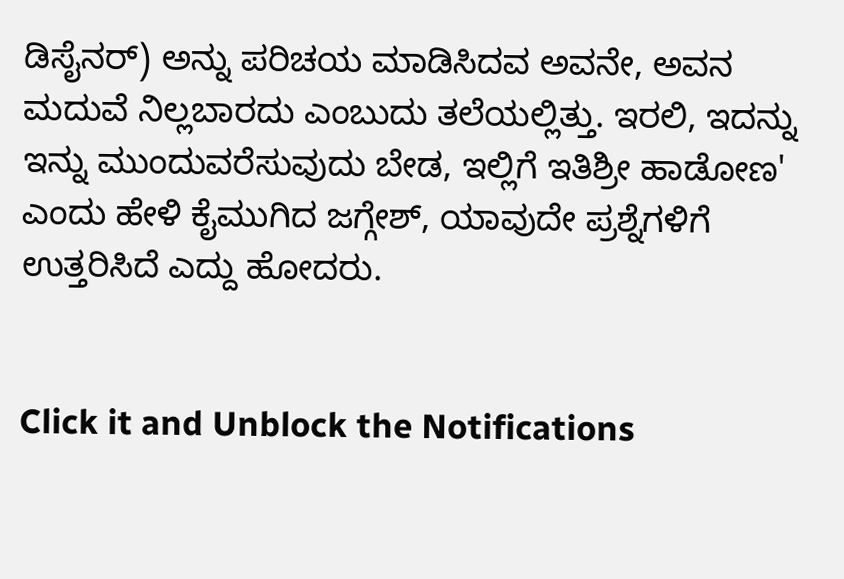ಡಿಸೈನರ್) ಅನ್ನು ಪರಿಚಯ ಮಾಡಿಸಿದವ ಅವನೇ, ಅವನ ಮದುವೆ ನಿಲ್ಲಬಾರದು ಎಂಬುದು ತಲೆಯಲ್ಲಿತ್ತು. ಇರಲಿ, ಇದನ್ನು ಇನ್ನು ಮುಂದುವರೆಸುವುದು ಬೇಡ, ಇಲ್ಲಿಗೆ ಇತಿಶ್ರೀ ಹಾಡೋಣ' ಎಂದು ಹೇಳಿ ಕೈಮುಗಿದ ಜಗ್ಗೇಶ್, ಯಾವುದೇ ಪ್ರಶ್ನೆಗಳಿಗೆ ಉತ್ತರಿಸಿದೆ ಎದ್ದು ಹೋದರು.


Click it and Unblock the Notifications